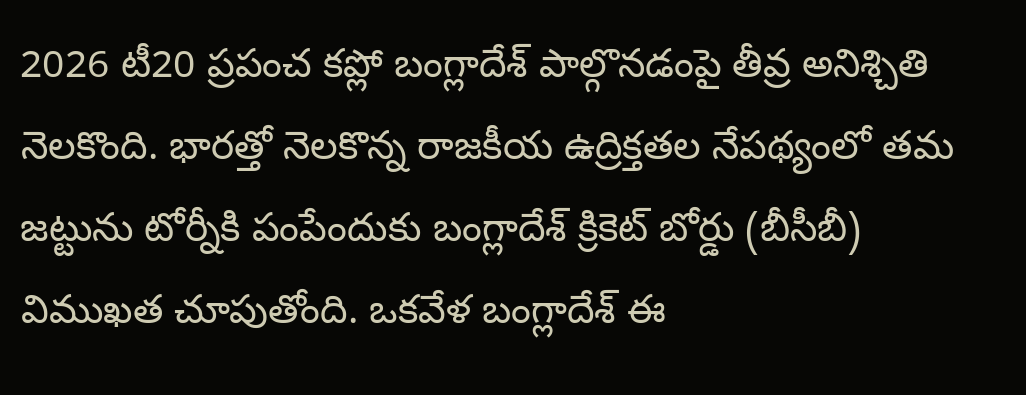2026 టీ20 ప్రపంచ కప్లో బంగ్లాదేశ్ పాల్గొనడంపై తీవ్ర అనిశ్చితి నెలకొంది. భారత్తో నెలకొన్న రాజకీయ ఉద్రిక్తతల నేపథ్యంలో తమ జట్టును టోర్నీకి పంపేందుకు బంగ్లాదేశ్ క్రికెట్ బోర్డు (బీసీబీ) విముఖత చూపుతోంది. ఒకవేళ బంగ్లాదేశ్ ఈ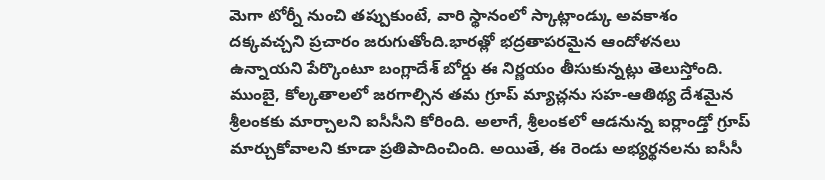మెగా టోర్నీ నుంచి తప్పుకుంటే, వారి స్థానంలో స్కాట్లాండ్కు అవకాశం దక్కవచ్చని ప్రచారం జరుగుతోంది.భారత్లో భద్రతాపరమైన ఆందోళనలు ఉన్నాయని పేర్కొంటూ బంగ్లాదేశ్ బోర్డు ఈ నిర్ణయం తీసుకున్నట్లు తెలుస్తోంది. ముంబై, కోల్కతాలలో జరగాల్సిన తమ గ్రూప్ మ్యాచ్లను సహ-ఆతిథ్య దేశమైన శ్రీలంకకు మార్చాలని ఐసీసీని కోరింది. అలాగే, శ్రీలంకలో ఆడనున్న ఐర్లాండ్తో గ్రూప్ మార్చుకోవాలని కూడా ప్రతిపాదించింది. అయితే, ఈ రెండు అభ్యర్థనలను ఐసీసీ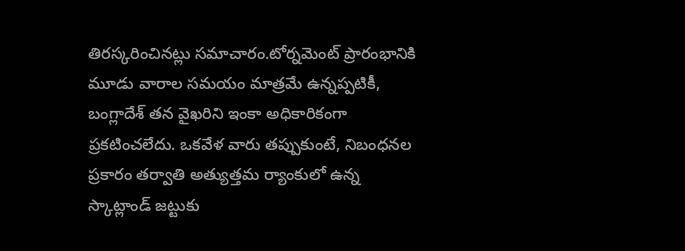తిరస్కరించినట్లు సమాచారం.టోర్నమెంట్ ప్రారంభానికి మూడు వారాల సమయం మాత్రమే ఉన్నప్పటికీ, బంగ్లాదేశ్ తన వైఖరిని ఇంకా అధికారికంగా ప్రకటించలేదు. ఒకవేళ వారు తప్పుకుంటే, నిబంధనల ప్రకారం తర్వాతి అత్యుత్తమ ర్యాంకులో ఉన్న స్కాట్లాండ్ జట్టుకు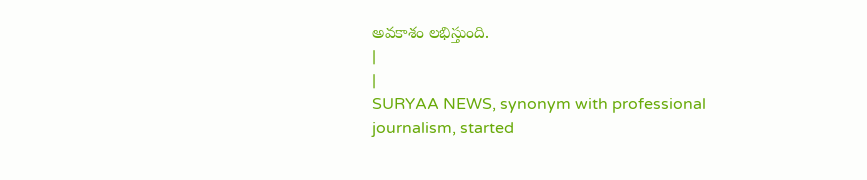అవకాశం లభిస్తుంది.
|
|
SURYAA NEWS, synonym with professional journalism, started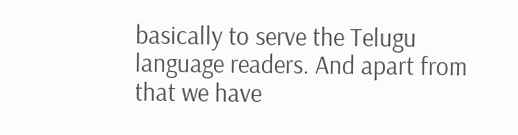basically to serve the Telugu language readers. And apart from that we have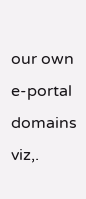our own e-portal domains viz,.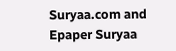Suryaa.com and Epaper Suryaa